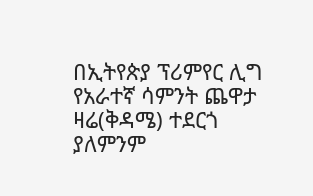በኢትየጵያ ፕሪምየር ሊግ የአራተኛ ሳምንት ጨዋታ ዛሬ(ቅዳሜ) ተደርጎ ያለምንም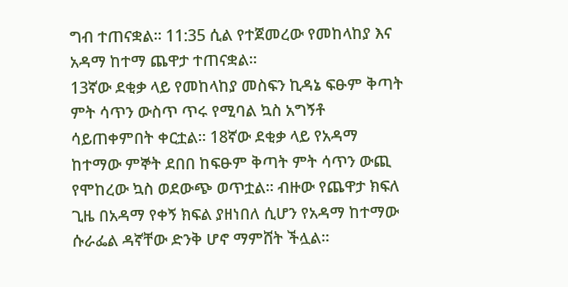ግብ ተጠናቋል። 11:35 ሲል የተጀመረው የመከላከያ እና አዳማ ከተማ ጨዋታ ተጠናቋል።
13ኛው ደቂቃ ላይ የመከላከያ መስፍን ኪዳኔ ፍፁም ቅጣት ምት ሳጥን ውስጥ ጥሩ የሚባል ኳስ አግኝቶ ሳይጠቀምበት ቀርቷል። 18ኛው ደቂቃ ላይ የአዳማ ከተማው ምኞት ደበበ ከፍፁም ቅጣት ምት ሳጥን ውጪ የሞከረው ኳስ ወደውጭ ወጥቷል። ብዙው የጨዋታ ክፍለ ጊዜ በአዳማ የቀኝ ክፍል ያዘነበለ ሲሆን የአዳማ ከተማው ሱራፌል ዳኛቸው ድንቅ ሆኖ ማምሸት ችሏል።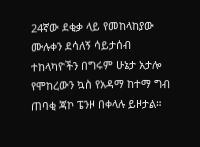24ኛው ደቂቃ ላይ የመከላከያው ሙሉቀን ደሳለኝ ሳይታሰብ ተከላካዮችን በግሩም ሁኔታ አታሎ የሞከረውን ኳስ የአዳማ ከተማ ግብ ጠባቂ ጃኮ ፔንዞ በቀላሉ ይዞታል።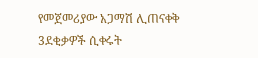የመጀመሪያው አጋማሽ ሊጠናቀቅ 3ደቂቃዎች ሲቀሩት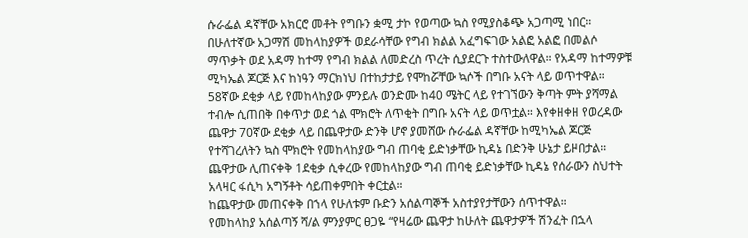ሱራፌል ዳኛቸው አክርሮ መቶት የግቡን ቋሚ ታኮ የወጣው ኳስ የሚያስቆጭ አጋጣሚ ነበር።
በሁለተኛው አጋማሽ መከላከያዎች ወደራሳቸው የግብ ክልል አፈግፍገው አልፎ አልፎ በመልሶ ማጥቃት ወደ አዳማ ከተማ የግብ ክልል ለመድረስ ጥረት ሲያደርጉ ተስተውለዋል። የአዳማ ከተማዎቹ ሚካኤል ጆርጅ እና ከነዓን ማርክነህ በተከታታይ የሞከሯቸው ኳሶች በግቡ አናት ላይ ወጥተዋል።
58ኛው ደቂቃ ላይ የመከላከያው ምንይሉ ወንድሙ ከ40 ሜትር ላይ የተገኘውን ቅጣት ምት ያሻማል ተብሎ ሲጠበቅ በቀጥታ ወደ ጎል ሞክሮት ለጥቂት በግቡ አናት ላይ ወጥቷል። እየቀዘቀዘ የወረዳው ጨዋታ 70ኛው ደቂቃ ላይ በጨዋታው ድንቅ ሆኖ ያመሸው ሱራፌል ዳኛቸው ከሚካኤል ጆርጅ የተሻገረለትን ኳስ ሞክሮት የመከላከያው ግብ ጠባቂ ይድነቃቸው ኪዳኔ በድንቅ ሁኔታ ይዞበታል። ጨዋታው ሊጠናቀቅ 1ደቂቃ ሲቀረው የመከላከያው ግብ ጠባቂ ይድነቃቸው ኪዳኔ የሰራውን ስህተት አላዛር ፋሲካ አግኝቶት ሳይጠቀምበት ቀርቷል።
ከጨዋታው መጠናቀቅ በኀላ የሁለቱም ቡድን አሰልጣኞች አስተያየታቸውን ሰጥተዋል።
የመከላከያ አሰልጣኝ ሻ/ል ምንያምር ፀጋዬ “የዛሬው ጨዋታ ከሁለት ጨዋታዎች ሽንፈት በኋላ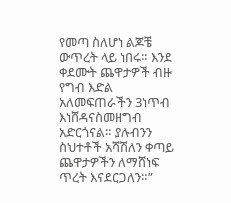የመጣ ስለሆነ ልጆቼ ውጥረት ላይ ነበሩ። እንደ ቀደሙት ጨዋታዎች ብዙ የግብ እድል አለመፍጠራችን 3ነጥብ እነሸዳናስመዘግብ አድርጎናል። ያሉብንን ስህተቶች አሻሽለን ቀጣይ ጨዋታዎችን ለማሸነፍ ጥረት እናደርጋለን።”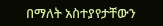በማለት አስተያየታቸውን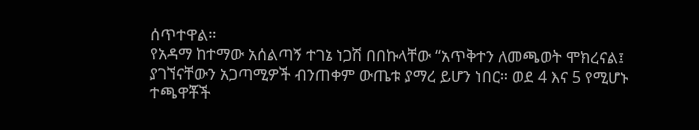ሰጥተዋል።
የአዳማ ከተማው አሰልጣኝ ተገኔ ነጋሽ በበኩላቸው “አጥቅተን ለመጫወት ሞክረናል፤ ያገኘናቸውን አጋጣሚዎች ብንጠቀም ውጤቱ ያማረ ይሆን ነበር። ወደ 4 እና 5 የሚሆኑ ተጫዋቾች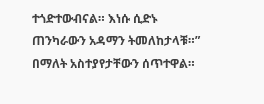ተጎድተውብናል። እነሱ ሲድኑ ጠንካራውን አዳማን ትመለከታላቹ።” በማለት አስተያየታቸውን ሰጥተዋል።